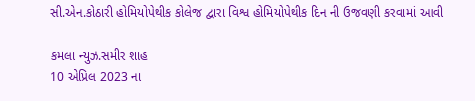સી.એન.કોઠારી હોમિયોપેથીક કોલેજ દ્વારા વિશ્વ હોમિયોપેથીક દિન ની ઉજવણી કરવામાં આવી

કમલા ન્યુઝ.સમીર શાહ
10 એપ્રિલ 2023 ના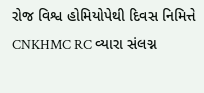રોજ વિશ્વ હોમિયોપેથી દિવસ નિમિત્તે CNKHMC RC વ્યારા સંલગ્ન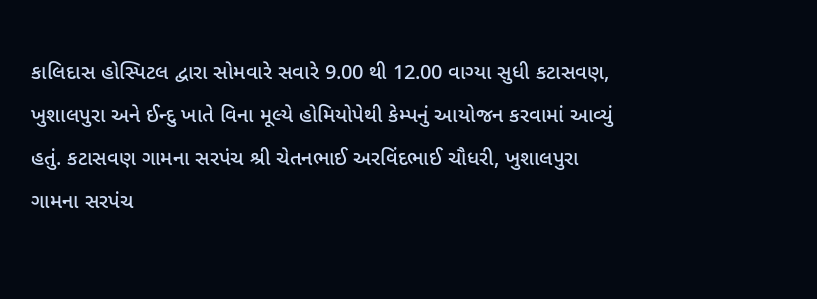કાલિદાસ હોસ્પિટલ દ્વારા સોમવારે સવારે 9.00 થી 12.00 વાગ્યા સુધી કટાસવણ, ખુશાલપુરા અને ઈન્દુ ખાતે વિના મૂલ્યે હોમિયોપેથી કેમ્પનું આયોજન કરવામાં આવ્યું હતું. કટાસવણ ગામના સરપંચ શ્રી ચેતનભાઈ અરવિંદભાઈ ચૌધરી, ખુશાલપુરા ગામના સરપંચ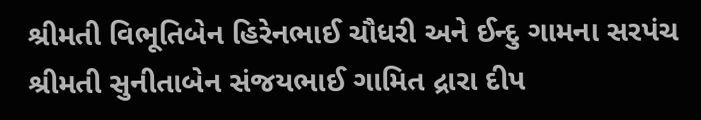શ્રીમતી વિભૂતિબેન હિરેનભાઈ ચૌધરી અને ઈન્દુ ગામના સરપંચ શ્રીમતી સુનીતાબેન સંજયભાઈ ગામિત દ્રારા દીપ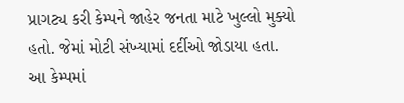પ્રાગટ્ય કરી કેમ્પને જાહેર જનતા માટે ખુલ્લો મુક્યો હતો. જેમાં મોટી સંખ્યામાં દર્દીઓ જોડાયા હતા.
આ કેમ્પમાં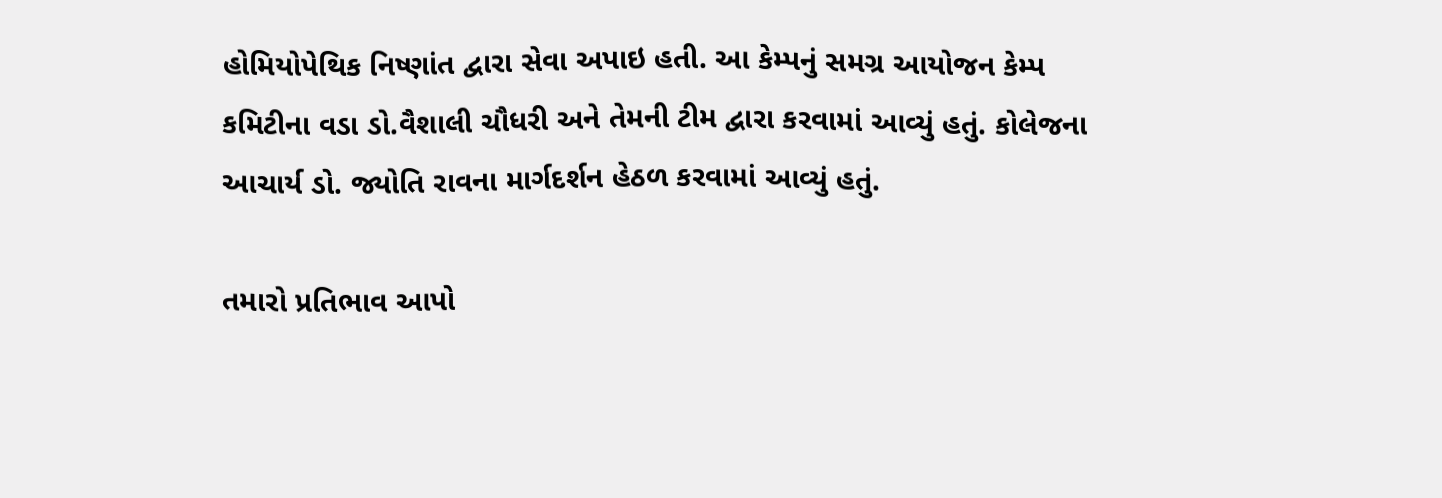હોમિયોપેથિક નિષ્ણાંત દ્વારા સેવા અપાઇ હતી. આ કેમ્પનું સમગ્ર આયોજન કેમ્પ કમિટીના વડા ડો.વૈશાલી ચૌધરી અને તેમની ટીમ દ્વારા કરવામાં આવ્યું હતું. કોલેજના આચાર્ય ડો. જ્યોતિ રાવના માર્ગદર્શન હેઠળ કરવામાં આવ્યું હતું.

તમારો પ્રતિભાવ આપો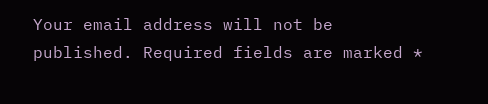Your email address will not be published. Required fields are marked *